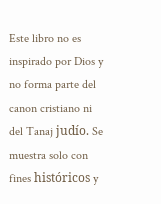Este libro no es inspirado por Dios y no forma parte del canon cristiano ni del Tanaj judío. Se muestra solo con fines históricos y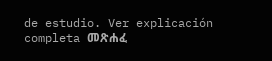de estudio. Ver explicación completa መጽሐፈ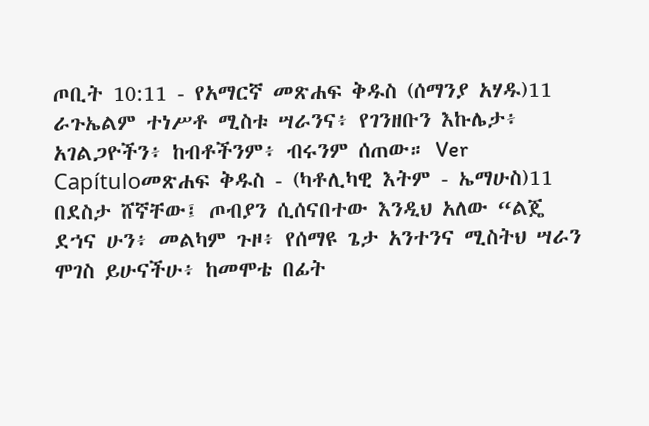ጦቢት 10:11 - የአማርኛ መጽሐፍ ቅዱስ (ሰማንያ አሃዱ)11 ራጉኤልም ተነሥቶ ሚስቱ ሣራንና፥ የገንዘቡን እኩሌታ፥ አገልጋዮችን፥ ከብቶችንም፥ ብሩንም ሰጠው። Ver Capítuloመጽሐፍ ቅዱስ - (ካቶሊካዊ እትም - ኤማሁስ)11 በደስታ ሸኛቸው፤ ጦብያን ሲሰናበተው እንዲህ አለው “ልጄ ደኀና ሁን፥ መልካም ጉዞ፥ የሰማዩ ጌታ አንተንና ሚስትህ ሣራን ሞገስ ይሁናችሁ፥ ከመሞቴ በፊት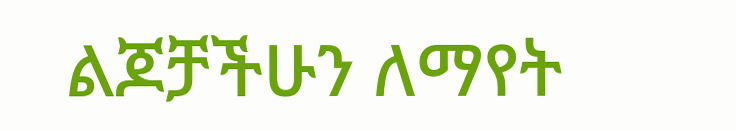ልጆቻችሁን ለማየት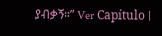ያብቃኝ።” Ver Capítulo |